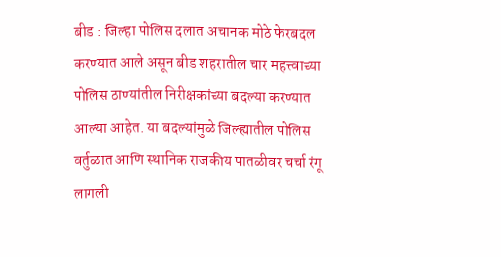बीड : जिल्हा पोलिस दलात अचानक मोठे फेरबदल करण्यात आले असून बीड शहरातील चार महत्त्वाच्या पोलिस ठाण्यांतील निरीक्षकांच्या बदल्या करण्यात आल्या आहेत. या बदल्यांमुळे जिल्ह्यातील पोलिस वर्तुळात आणि स्थानिक राजकीय पातळीवर चर्चा रंगू लागली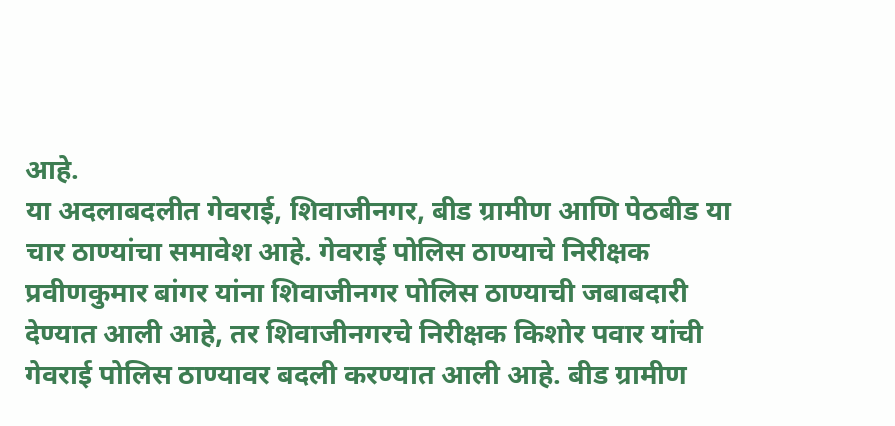आहे.
या अदलाबदलीत गेवराई, शिवाजीनगर, बीड ग्रामीण आणि पेठबीड या चार ठाण्यांचा समावेश आहे. गेवराई पोलिस ठाण्याचे निरीक्षक प्रवीणकुमार बांगर यांना शिवाजीनगर पोलिस ठाण्याची जबाबदारी देण्यात आली आहे, तर शिवाजीनगरचे निरीक्षक किशोर पवार यांची गेवराई पोलिस ठाण्यावर बदली करण्यात आली आहे. बीड ग्रामीण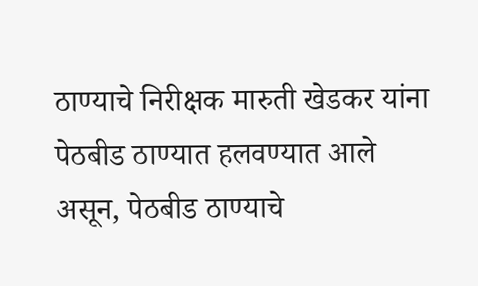ठाण्याचे निरीक्षक मारुती खेडकर यांना पेठबीड ठाण्यात हलवण्यात आले असून, पेठबीड ठाण्याचे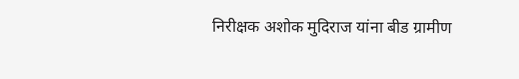निरीक्षक अशोक मुदिराज यांना बीड ग्रामीण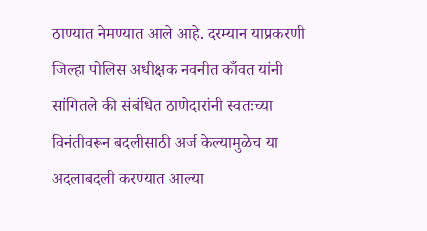ठाण्यात नेमण्यात आले आहे. दरम्यान याप्रकरणी जिल्हा पोलिस अधीक्षक नवनीत काँवत यांनी सांगितले की संबंधित ठाणेदारांनी स्वतःच्या विनंतीवरून बदलीसाठी अर्ज केल्यामुळेच या अदलाबदली करण्यात आल्या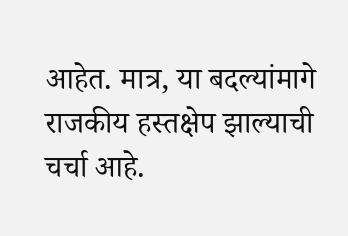आहेत. मात्र, या बदल्यांमागे राजकीय हस्तक्षेप झाल्याची चर्चा आहे.